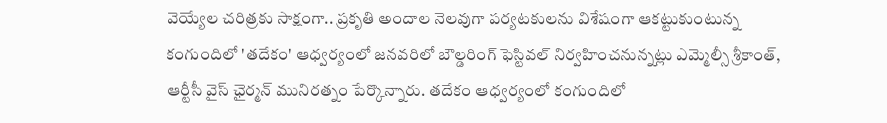వెయ్యేల చరిత్రకు సాక్షంగా.. ప్రకృతి అందాల నెలవుగా పర్యటకులను విశేషంగా ఆకట్టుకుంటున్న కంగుందిలో 'తదేకం' ఆధ్వర్యంలో జనవరిలో బౌల్డరింగ్ ఫెస్టివల్ నిర్వహించనున్నట్లు ఎమ్మెల్సీ శ్రీకాంత్, ఆర్టీసీ వైస్ ఛైర్మన్ మునిరత్నం పేర్కొన్నారు. తదేకం ఆధ్వర్యంలో కంగుందిలో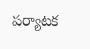పర్యాటక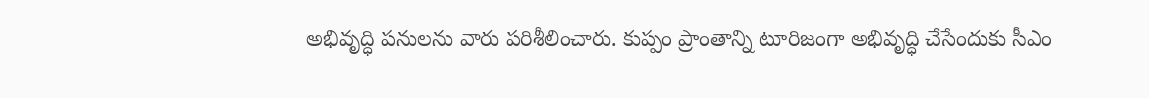అభివృద్ధి పనులను వారు పరిశీలించారు. కుప్పం ప్రాంతాన్ని టూరిజంగా అభివృద్ధి చేసేందుకు సీఎం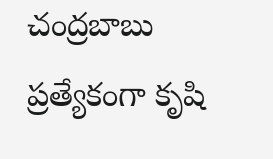చంద్రబాబు ప్రత్యేకంగా కృషి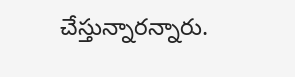చేస్తున్నారన్నారు.